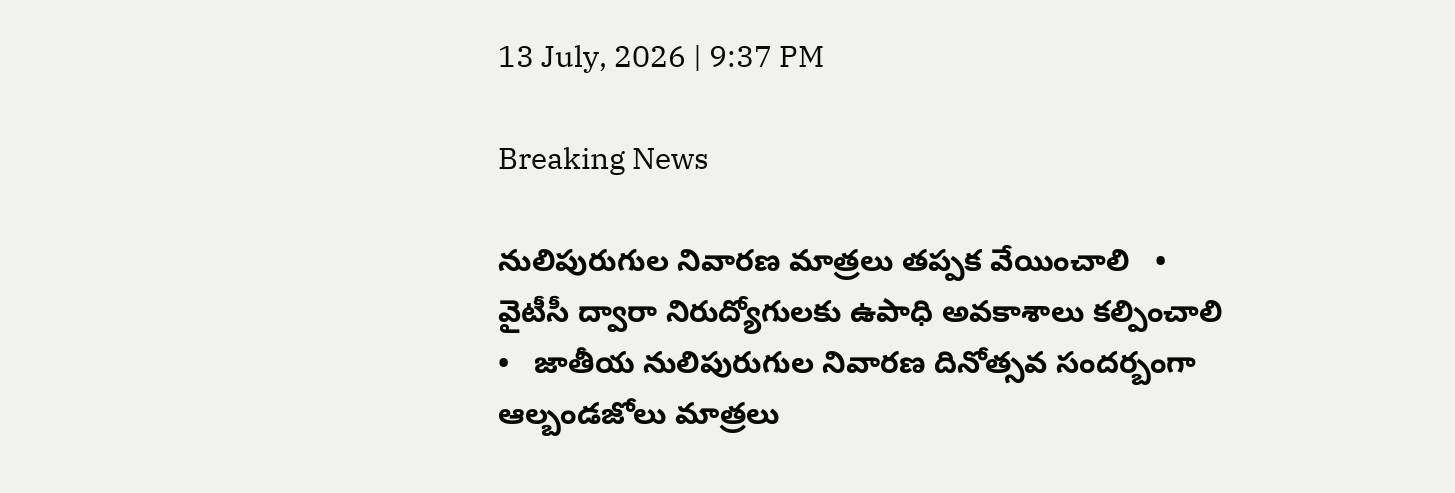13 July, 2026 | 9:37 PM

Breaking News

నులిపురుగుల నివారణ మాత్రలు తప్పక వేయించాలి   •   వైటీసీ ద్వారా నిరుద్యోగులకు ఉపాధి అవకాశాలు కల్పించాలి   •   జాతీయ నులిపురుగుల నివారణ దినోత్సవ సందర్బంగా ఆల్బండజోలు మాత్రలు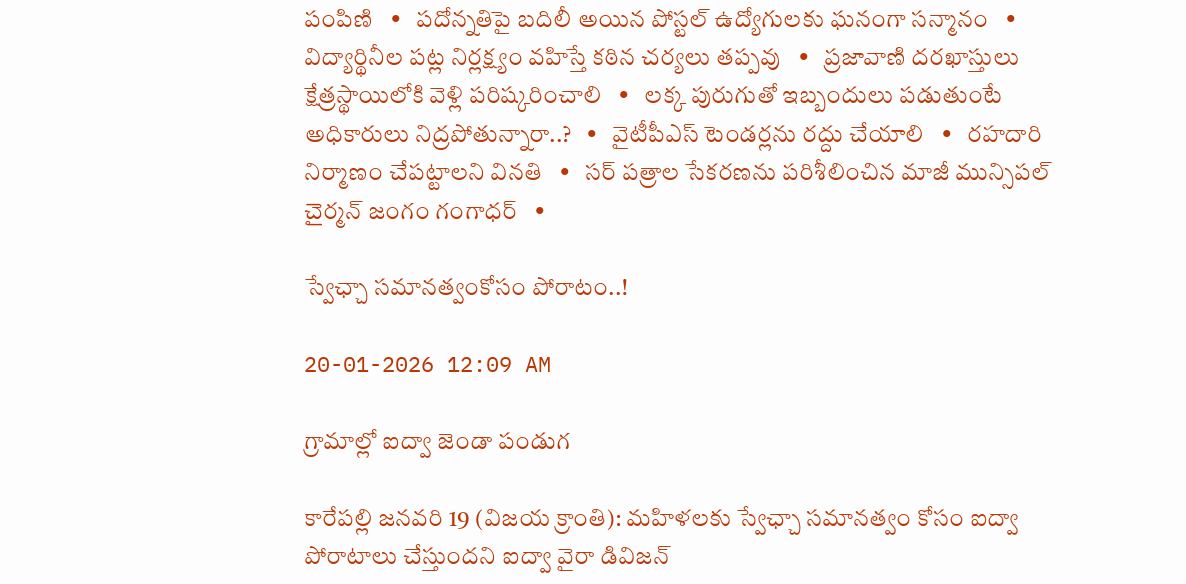పంపిణి   •   పదోన్నతిపై బదిలీ అయిన పోస్టల్ ఉద్యోగులకు ఘనంగా సన్మానం   •   విద్యార్థినీల పట్ల నిర్లక్ష్యం వహిస్తే కఠిన చర్యలు తప్పవు   •   ప్రజావాణి దరఖాస్తులు క్షేత్రస్థాయిలోకి వెళ్లి పరిష్కరించాలి   •   లక్క పురుగుతో ఇబ్బందులు పడుతుంటే అధికారులు నిద్రపోతున్నారా..?   •   వైటీపీఎస్ టెండర్లను రద్దు చేయాలి   •   రహదారి నిర్మాణం చేప‌ట్టాల‌ని వినతి   •   సర్ పత్రాల సేకరణను పరిశీలించిన మాజీ మున్సిపల్ చైర్మన్ జంగం గంగాధర్   •

స్వేఛ్చా సమానత్వంకోసం పోరాటం..!

20-01-2026 12:09 AM

గ్రామాల్లో ఐద్వా జెండా పండుగ

కారేపల్లి జనవరి 19 (విజయ క్రాంతి): మహిళలకు స్వేఛ్చా సమానత్వం కోసం ఐద్వా పోరాటాలు చేస్తుందని ఐద్వా వైరా డివిజన్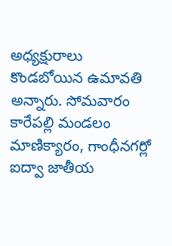అధ్యక్షురాలు కొండబోయిన ఉమావతి అన్నారు. సోమవారం కారేపల్లి మండలం మాణిక్యారం, గాంధీనగర్లో ఐద్వా జాతీయ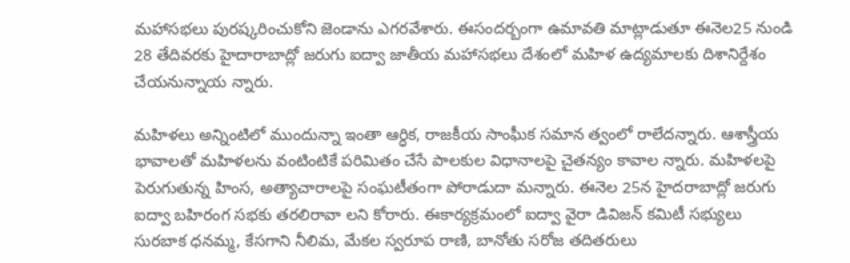మహాసభలు పురష్కరించుకోని జెండాను ఎగరవేశారు. ఈసందర్బంగా ఉమావతి మాట్లాడుతూ ఈనెల25 నుండి 28 తేదివరకు హైదారాబాద్లో జరుగు ఐద్వా జాతీయ మహాసభలు దేశంలో మహిళ ఉద్యమాలకు దిశానిర్దేశం చేయనున్నాయ న్నారు.

మహిళలు అన్నింటిలో ముందున్నా ఇంతా ఆర్ధిక, రాజకీయ సాంఘీక సమాన త్వంలో రాలేదన్నారు. ఆశాస్త్రీయ భావాలతో మహిళలను వంటింటికే పరిమితం చేసే పాలకుల విధానాలపై చైతన్యం కావాల న్నారు. మహిళలపై పెరుగుతున్న హింస, అత్యాచారాలపై సంఘటీతంగా పోరాడుదా మన్నారు. ఈనెల 25న హైదరాబాద్లో జరుగు ఐద్వా బహిరంగ సభకు తరలిరావా లని కోరారు. ఈకార్యక్రమంలో ఐద్వా వైరా డివిజన్ కమిటీ సభ్యులు సురబాక ధనమ్మ, కేసగాని నీలిమ, మేకల స్వరూప రాణి, బానోతు సరోజ తదితరులు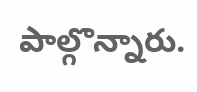పాల్గొన్నారు.